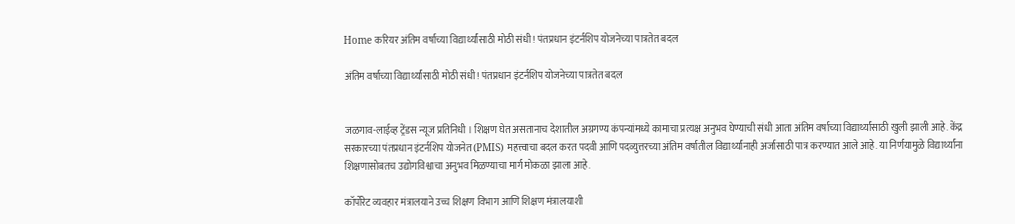Home करियर अंतिम वर्षाच्या विद्यार्थ्यांसाठी मोठी संधी! पंतप्रधान इंटर्नशिप योजनेच्या पात्रतेत बदल

अंतिम वर्षाच्या विद्यार्थ्यांसाठी मोठी संधी! पंतप्रधान इंटर्नशिप योजनेच्या पात्रतेत बदल


जळगाव-लाईव्ह ट्रेंडस न्यूज प्रतिनिधी । शिक्षण घेत असतानाच देशातील अग्रगण्य कंपन्यांमध्ये कामाचा प्रत्यक्ष अनुभव घेण्याची संधी आता अंतिम वर्षाच्या विद्यार्थ्यांसाठी खुली झाली आहे. केंद्र सरकारच्या पंतप्रधान इंटर्नशिप योजनेत (PMIS) महत्त्वाचा बदल करत पदवी आणि पदव्युत्तरच्या अंतिम वर्षातील विद्यार्थ्यांनाही अर्जासाठी पात्र करण्यात आले आहे. या निर्णयामुळे विद्यार्थ्यांना शिक्षणासोबतच उद्योगविश्वाचा अनुभव मिळण्याचा मार्ग मोकळा झाला आहे.

कॉर्पोरेट व्यवहार मंत्रालयाने उच्च शिक्षण विभाग आणि शिक्षण मंत्रालयाशी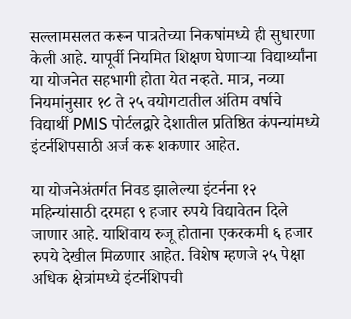सल्लामसलत करून पात्रतेच्या निकषांमध्ये ही सुधारणा केली आहे. यापूर्वी नियमित शिक्षण घेणाऱ्या विद्यार्थ्यांना या योजनेत सहभागी होता येत नव्हते. मात्र, नव्या नियमांनुसार १८ ते २५ वयोगटातील अंतिम वर्षाचे विद्यार्थी PMIS पोर्टलद्वारे देशातील प्रतिष्ठित कंपन्यांमध्ये इंटर्नशिपसाठी अर्ज करू शकणार आहेत.

या योजनेअंतर्गत निवड झालेल्या इंटर्नना १२ महिन्यांसाठी दरमहा ९ हजार रुपये विद्यावेतन दिले जाणार आहे. याशिवाय रुजू होताना एकरकमी ६ हजार रुपये देखील मिळणार आहेत. विशेष म्हणजे २५ पेक्षा अधिक क्षेत्रांमध्ये इंटर्नशिपची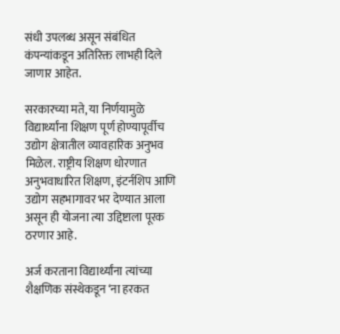संधी उपलब्ध असून संबंधित कंपन्यांकडून अतिरिक्त लाभही दिले जाणार आहेत.

सरकारच्या मते, या निर्णयामुळे विद्यार्थ्यांना शिक्षण पूर्ण होण्यापूर्वीच उद्योग क्षेत्रातील व्यावहारिक अनुभव मिळेल. राष्ट्रीय शिक्षण धोरणात अनुभवाधारित शिक्षण, इंटर्नशिप आणि उद्योग सहभागावर भर देण्यात आला असून ही योजना त्या उद्दिष्टाला पूरक ठरणार आहे.

अर्ज करताना विद्यार्थ्यांना त्यांच्या शैक्षणिक संस्थेकडून ‘ना हरकत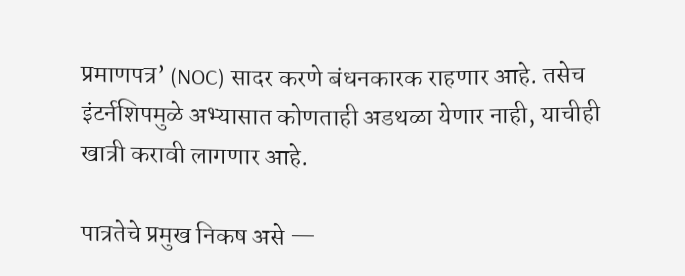प्रमाणपत्र’ (NOC) सादर करणे बंधनकारक राहणार आहे. तसेच इंटर्नशिपमुळे अभ्यासात कोणताही अडथळा येणार नाही, याचीही खात्री करावी लागणार आहे.

पात्रतेचे प्रमुख निकष असे —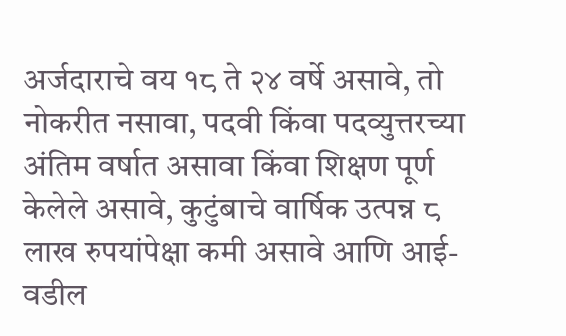अर्जदाराचे वय १८ ते २४ वर्षे असावे, तो नोकरीत नसावा, पदवी किंवा पदव्युत्तरच्या अंतिम वर्षात असावा किंवा शिक्षण पूर्ण केलेले असावे, कुटुंबाचे वार्षिक उत्पन्न ८ लाख रुपयांपेक्षा कमी असावे आणि आई-वडील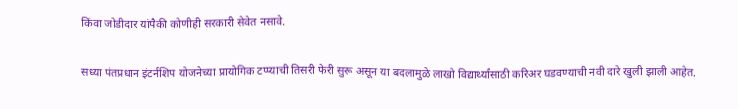किंवा जोडीदार यांपैकी कोणीही सरकारी सेवेत नसावे.

सध्या पंतप्रधान इंटर्नशिप योजनेच्या प्रायोगिक टप्प्याची तिसरी फेरी सुरू असून या बदलामुळे लाखो विद्यार्थ्यांसाठी करिअर घडवण्याची नवी दारे खुली झाली आहेत.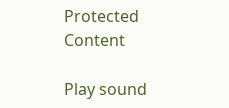Protected Content

Play sound